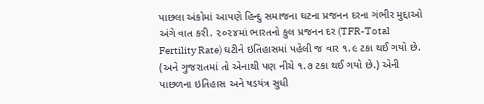પાછલા અંકોમાં આપણે હિન્દુ સમાજના ઘટના પ્રજનન દરના ગંભીર મુદ્દાઓ અંગે વાત કરી. ૨૦૨૪માં ભારતનો કુલ પ્રજનન દર (TFR-Total Fertility Rate) ઘટીને ઇતિહાસમાં પહેલી જ વાર ૧.૯ ટકા થઈ ગયો છે. (અને ગુજરાતમાં તો એનાથી પણ નીચે ૧.૭ ટકા થઈ ગયો છે.) એની પાછળના ઇતિહાસ અને ષડયંત્ર સુધી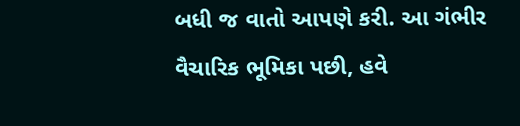બધી જ વાતો આપણે કરી. આ ગંભીર વૈચારિક ભૂમિકા પછી, હવે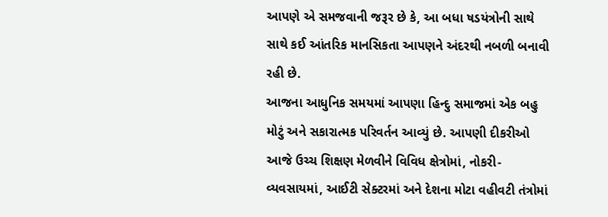આપણે એ સમજવાની જરૂર છે કે, આ બધા ષડયંત્રોની સાથે સાથે કઈ આંતરિક માનસિકતા આપણને અંદરથી નબળી બનાવી રહી છે.
આજના આધુનિક સમયમાં આપણા હિન્દુ સમાજમાં એક બહુ મોટું અને સકારાત્મક પરિવર્તન આવ્યું છે. આપણી દીકરીઓ આજે ઉચ્ચ શિક્ષણ મેળવીને વિવિધ ક્ષેત્રોમાં, નોકરી-વ્યવસાયમાં, આઈટી સેક્ટરમાં અને દેશના મોટા વહીવટી તંત્રોમાં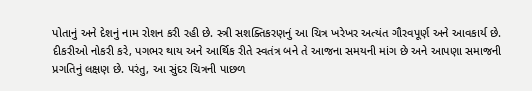પોતાનું અને દેશનું નામ રોશન કરી રહી છે. સ્ત્રી સશક્તિકરણનું આ ચિત્ર ખરેખર અત્યંત ગૌરવપૂર્ણ અને આવકાર્ય છે. દીકરીઓ નોકરી કરે, પગભર થાય અને આર્થિક રીતે સ્વતંત્ર બને તે આજના સમયની માંગ છે અને આપણા સમાજની પ્રગતિનું લક્ષણ છે. પરંતુ, આ સુંદર ચિત્રની પાછળ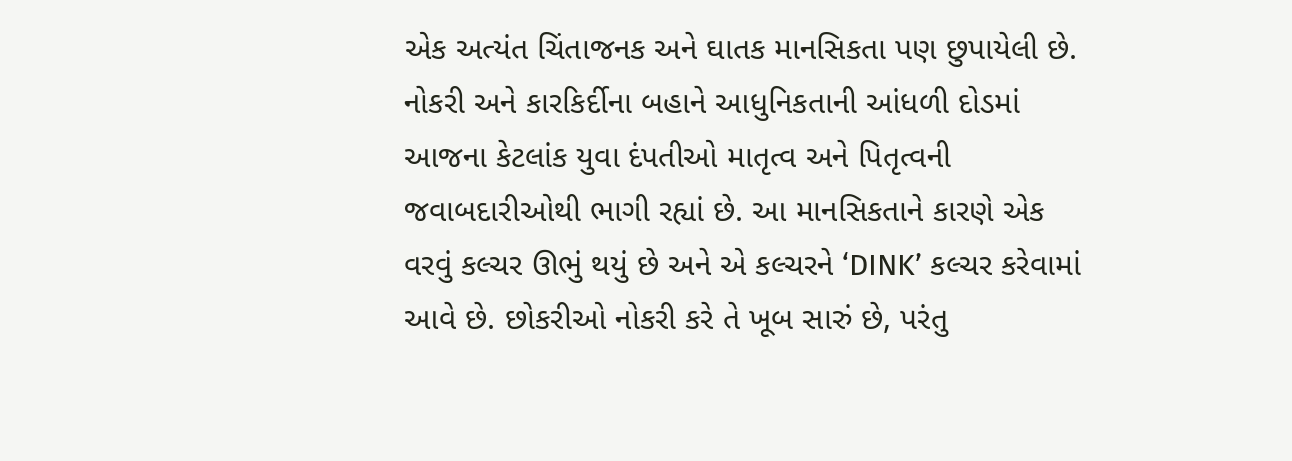એક અત્યંત ચિંતાજનક અને ઘાતક માનસિકતા પણ છુપાયેલી છે. નોકરી અને કારકિર્દીના બહાને આધુનિકતાની આંધળી દોડમાં આજના કેટલાંક યુવા દંપતીઓ માતૃત્વ અને પિતૃત્વની જવાબદારીઓથી ભાગી રહ્યાં છે. આ માનસિકતાને કારણે એક વરવું કલ્ચર ઊભું થયું છે અને એ કલ્ચરને ‘DINK’ કલ્ચર કરેવામાં આવે છે. છોકરીઓ નોકરી કરે તે ખૂબ સારું છે, પરંતુ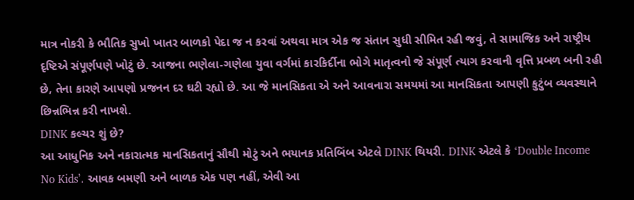માત્ર નોકરી કે ભૌતિક સુખો ખાતર બાળકો પેદા જ ન કરવાં અથવા માત્ર એક જ સંતાન સુધી સીમિત રહી જવું, તે સામાજિક અને રાષ્ટ્રીય દૃષ્ટિએ સંપૂર્ણપણે ખોટું છે. આજના ભણેલા-ગણેલા યુવા વર્ગમાં કારકિર્દીના ભોગે માતૃત્વનો જે સંપૂર્ણ ત્યાગ કરવાની વૃત્તિ પ્રબળ બની રહી છે, તેના કારણે આપણો પ્રજનન દર ઘટી રહ્યો છે. આ જે માનસિકતા એ અને આવનારા સમયમાં આ માનસિકતા આપણી કુટુંબ વ્યવસ્થાને છિન્નભિન્ન કરી નાખશે.
DINK કલ્ચર શું છે?
આ આધુનિક અને નકારાત્મક માનસિકતાનું સૌથી મોટું અને ભયાનક પ્રતિબિંબ એટલે DINK થિયરી. DINK એટલે કે ‘Double Income No Kids’. આવક બમણી અને બાળક એક પણ નહીં, એવી આ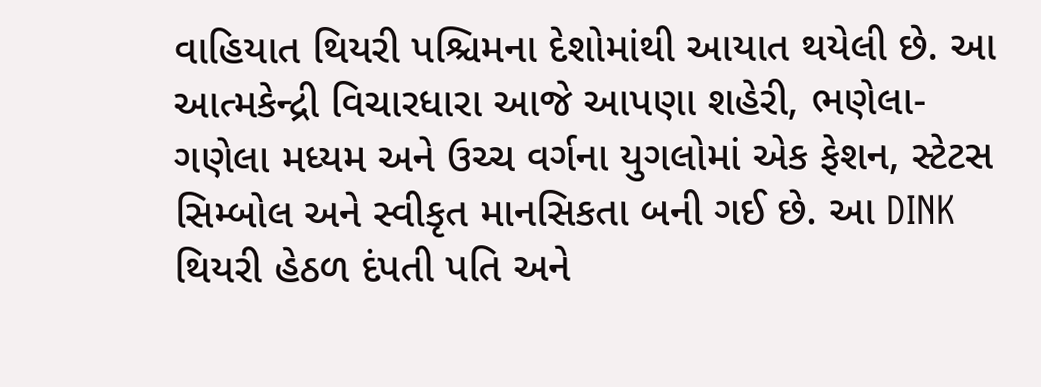વાહિયાત થિયરી પશ્ચિમના દેશોમાંથી આયાત થયેલી છે. આ આત્મકેન્દ્રી વિચારધારા આજે આપણા શહેરી, ભણેલા-ગણેલા મધ્યમ અને ઉચ્ચ વર્ગના યુગલોમાં એક ફેશન, સ્ટેટસ સિમ્બોલ અને સ્વીકૃત માનસિકતા બની ગઈ છે. આ DINK થિયરી હેઠળ દંપતી પતિ અને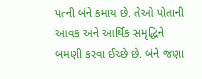પત્ની બંને કમાય છે. તેઓ પોતાની આવક અને આર્થિક સમૃદ્ધિને બમણી કરવા ઈચ્છે છે. બંને જણા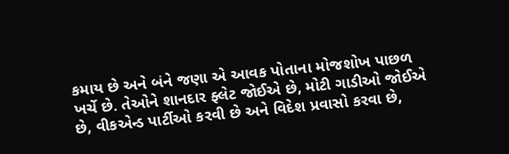કમાય છે અને બંને જણા એ આવક પોતાના મોજશોખ પાછળ ખર્ચે છે. તેઓને શાનદાર ફ્લેટ જોઈએ છે, મોટી ગાડીઓ જોઈએ છે, વીકએન્ડ પાર્ટીઓ કરવી છે અને વિદેશ પ્રવાસો કરવા છે,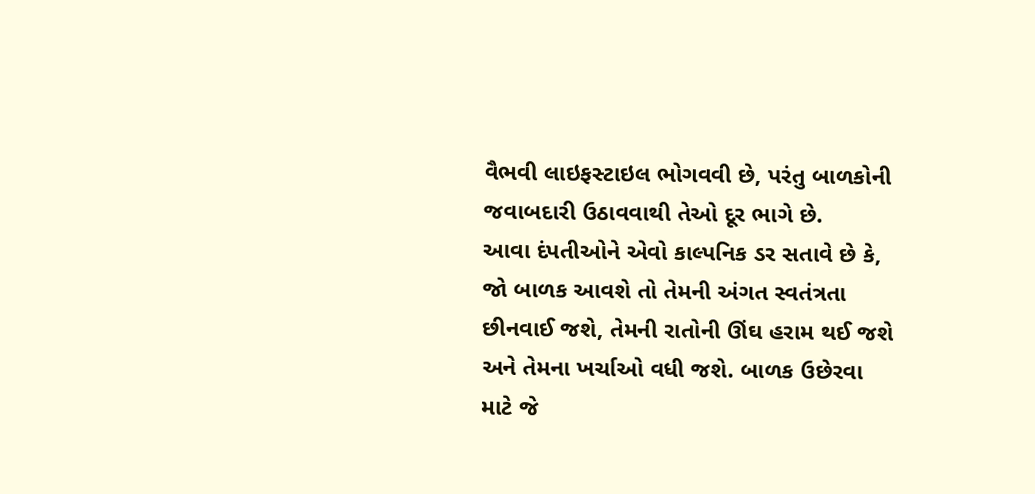વૈભવી લાઇફસ્ટાઇલ ભોગવવી છે, પરંતુ બાળકોની જવાબદારી ઉઠાવવાથી તેઓ દૂર ભાગે છે.
આવા દંપતીઓને એવો કાલ્પનિક ડર સતાવે છે કે, જો બાળક આવશે તો તેમની અંગત સ્વતંત્રતા છીનવાઈ જશે, તેમની રાતોની ઊંઘ હરામ થઈ જશે અને તેમના ખર્ચાઓ વધી જશે. બાળક ઉછેરવા માટે જે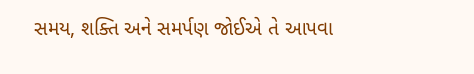સમય, શક્તિ અને સમર્પણ જોઈએ તે આપવા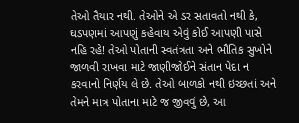તેઓ તૈયાર નથી. તેઓને એ ડર સતાવતો નથી કે, ઘડપણમાં આપણું કહેવાય એવું કોઈ આપણી પાસે નહિ રહે! તેઓ પોતાની સ્વતંત્રતા અને ભૌતિક સુખોને જાળવી રાખવા માટે જાણીજોઈને સંતાન પેદા ન કરવાનો નિર્ણય લે છે. તેઓ બાળકો નથી ઇચ્છતાં અને તેમને માત્ર પોતાના માટે જ જીવવું છે, આ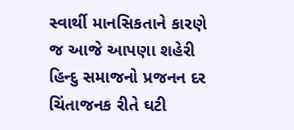સ્વાર્થી માનસિકતાને કારણે જ આજે આપણા શહેરી હિન્દુ સમાજનો પ્રજનન દર ચિંતાજનક રીતે ઘટી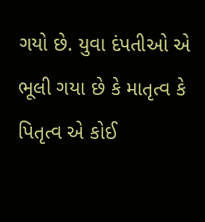ગયો છે. યુવા દંપતીઓ એ ભૂલી ગયા છે કે માતૃત્વ કે પિતૃત્વ એ કોઈ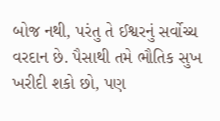બોજ નથી, પરંતુ તે ઈશ્વરનું સર્વોચ્ચ વરદાન છે. પૈસાથી તમે ભૌતિક સુખ ખરીદી શકો છો, પણ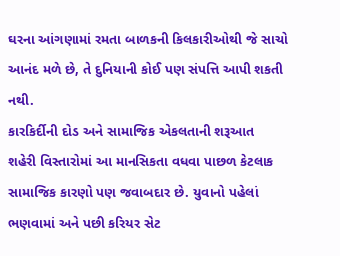ઘરના આંગણામાં રમતા બાળકની કિલકારીઓથી જે સાચો આનંદ મળે છે, તે દુનિયાની કોઈ પણ સંપત્તિ આપી શકતી નથી.
કારકિર્દીની દોડ અને સામાજિક એકલતાની શરૂઆત
શહેરી વિસ્તારોમાં આ માનસિકતા વધવા પાછળ કેટલાક સામાજિક કારણો પણ જવાબદાર છે. યુવાનો પહેલાં ભણવામાં અને પછી કરિયર સેટ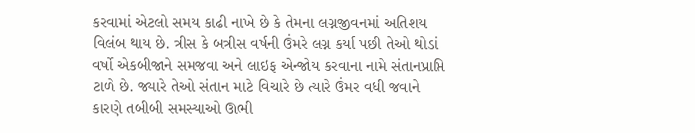કરવામાં એટલો સમય કાઢી નાખે છે કે તેમના લગ્નજીવનમાં અતિશય વિલંબ થાય છે. ત્રીસ કે બત્રીસ વર્ષની ઉંમરે લગ્ન કર્યા પછી તેઓ થોડાં વર્ષો એકબીજાને સમજવા અને લાઇફ એન્જોય કરવાના નામે સંતાનપ્રાપ્તિ ટાળે છે. જ્યારે તેઓ સંતાન માટે વિચારે છે ત્યારે ઉંમર વધી જવાને કારણે તબીબી સમસ્યાઓ ઊભી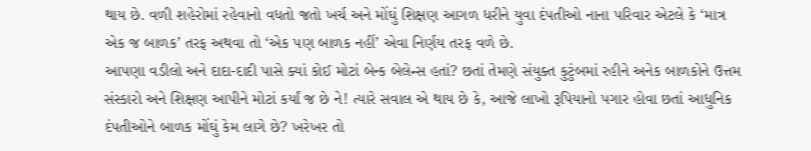થાય છે. વળી શહેરોમાં રહેવાનો વધતો જતો ખર્ચ અને મોંઘું શિક્ષણ આગળ ધરીને યુવા દંપતીઓ નાના પરિવાર એટલે કે ‘માત્ર એક જ બાળક’ તરફ અથવા તો ‘એક પણ બાળક નહીં’ એવા નિર્ણય તરફ વળે છે.
આપણા વડીલો અને દાદા-દાદી પાસે ક્યાં કોઈ મોટાં બેન્ક બેલેન્સ હતાં? છતાં તેમણે સંયુક્ત કુટુંબમાં રહીને અનેક બાળકોને ઉત્તમ સંસ્કારો અને શિક્ષણ આપીને મોટાં કર્યાં જ છે ને! ત્યારે સવાલ એ થાય છે કે, આજે લાખો રૂપિયાનો પગાર હોવા છતાં આધુનિક દંપતીઓને બાળક મોંઘું કેમ લાગે છે? ખરેખર તો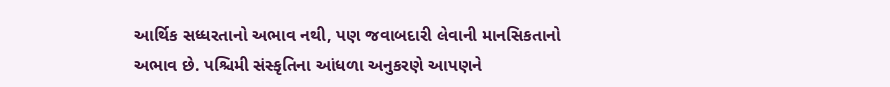આર્થિક સધ્ધરતાનો અભાવ નથી, પણ જવાબદારી લેવાની માનસિકતાનો અભાવ છે. પશ્ચિમી સંસ્કૃતિના આંધળા અનુકરણે આપણને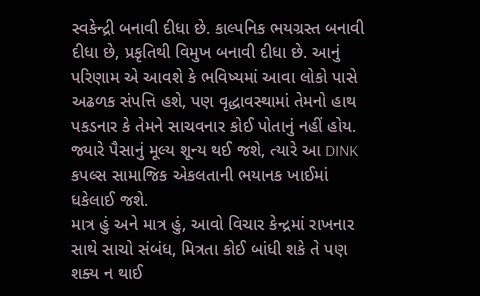સ્વકેન્દ્રી બનાવી દીધા છે. કાલ્પનિક ભયગ્રસ્ત બનાવી દીધા છે, પ્રકૃતિથી વિમુખ બનાવી દીધા છે. આનું પરિણામ એ આવશે કે ભવિષ્યમાં આવા લોકો પાસે અઢળક સંપત્તિ હશે, પણ વૃદ્ધાવસ્થામાં તેમનો હાથ પકડનાર કે તેમને સાચવનાર કોઈ પોતાનું નહીં હોય. જ્યારે પૈસાનું મૂલ્ય શૂન્ય થઈ જશે, ત્યારે આ DINK કપલ્સ સામાજિક એકલતાની ભયાનક ખાઈમાં ધકેલાઈ જશે.
માત્ર હું અને માત્ર હું, આવો વિચાર કેન્દ્રમાં રાખનાર સાથે સાચો સંબંધ, મિત્રતા કોઈ બાંધી શકે તે પણ શક્ય ન થાઈ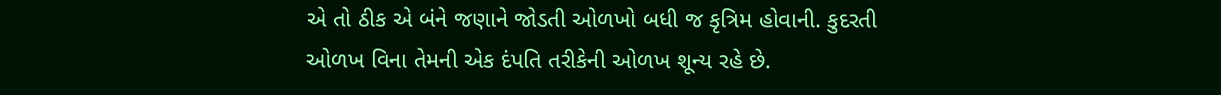એ તો ઠીક એ બંને જણાને જોડતી ઓળખો બધી જ કૃત્રિમ હોવાની. કુદરતી ઓળખ વિના તેમની એક દંપતિ તરીકેની ઓળખ શૂન્ય રહે છે.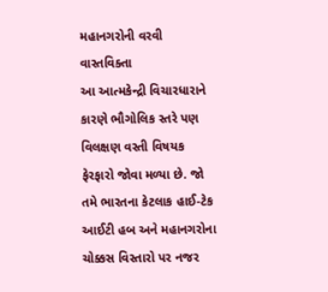મહાનગરોની વરવી વાસ્તવિક્તા
આ આત્મકેન્દ્રી વિચારધારાને કારણે ભૌગોલિક સ્તરે પણ વિલક્ષણ વસ્તી વિષયક ફેરફારો જોવા મળ્યા છે. જો તમે ભારતના કેટલાક હાઈ-ટેક આઈટી હબ અને મહાનગરોના ચોક્કસ વિસ્તારો પર નજર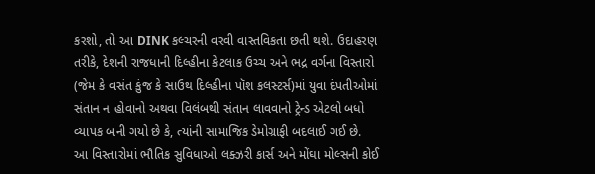કરશો, તો આ DINK કલ્ચરની વરવી વાસ્તવિકતા છતી થશે. ઉદાહરણ તરીકે, દેશની રાજધાની દિલ્હીના કેટલાક ઉચ્ચ અને ભદ્ર વર્ગના વિસ્તારો (જેમ કે વસંત કુંજ કે સાઉથ દિલ્હીના પૉશ કલસ્ટર્સ)માં યુવા દંપતીઓમાં સંતાન ન હોવાનો અથવા વિલંબથી સંતાન લાવવાનો ટ્રેન્ડ એટલો બધો વ્યાપક બની ગયો છે કે, ત્યાંની સામાજિક ડેમોગ્રાફી બદલાઈ ગઈ છે.
આ વિસ્તારોમાં ભૌતિક સુવિધાઓ લક્ઝરી કાર્સ અને મોંઘા મોલ્સની કોઈ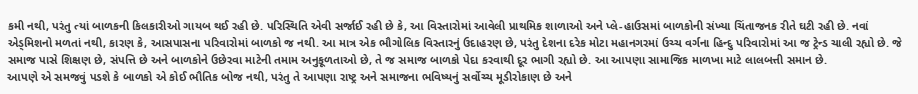કમી નથી, પરંતુ ત્યાં બાળકની કિલકારીઓ ગાયબ થઈ રહી છે. પરિસ્થિતિ એવી સર્જાઈ રહી છે કે, આ વિસ્તારોમાં આવેલી પ્રાથમિક શાળાઓ અને પ્લે-હાઉસમાં બાળકોની સંખ્યા ચિંતાજનક રીતે ઘટી રહી છે. નવાં એડ્મિશનો મળતાં નથી, કારણ કે, આસપાસના પરિવારોમાં બાળકો જ નથી. આ માત્ર એક ભૌગોલિક વિસ્તારનું ઉદાહરણ છે, પરંતુ દેશના દરેક મોટા મહાનગરમાં ઉચ્ચ વર્ગના હિન્દુ પરિવારોમાં આ જ ટ્રેન્ડ ચાલી રહ્યો છે. જે સમાજ પાસે શિક્ષણ છે, સંપત્તિ છે અને બાળકોને ઉછેરવા માટેની તમામ અનુકૂળતાઓ છે, તે જ સમાજ બાળકો પેદા કરવાથી દૂર ભાગી રહ્યો છે. આ આપણા સામાજિક માળખા માટે લાલબત્તી સમાન છે.
આપણે એ સમજવું પડશે કે બાળકો એ કોઈ ભૌતિક બોજ નથી, પરંતુ તે આપણા રાષ્ટ્ર અને સમાજના ભવિષ્યનું સર્વોચ્ચ મૂડીરોકાણ છે અને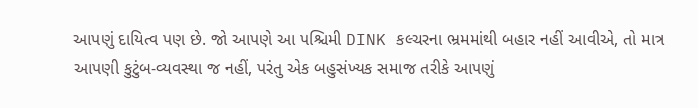આપણું દાયિત્વ પણ છે. જો આપણે આ પશ્ચિમી DINK કલ્ચરના ભ્રમમાંથી બહાર નહીં આવીએ, તો માત્ર આપણી કુટુંબ-વ્યવસ્થા જ નહીં, પરંતુ એક બહુસંખ્યક સમાજ તરીકે આપણું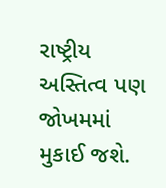રાષ્ટ્રીય અસ્તિત્વ પણ જોખમમાં મુકાઈ જશે.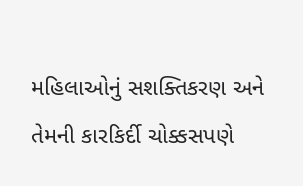મહિલાઓનું સશક્તિકરણ અને તેમની કારકિર્દી ચોક્કસપણે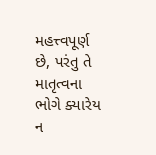મહત્ત્વપૂર્ણ છે, પરંતુ તે માતૃત્વના ભોગે ક્યારેય ન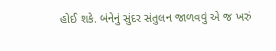હોઈ શકે. બંનેનું સુંદર સંતુલન જાળવવું એ જ ખરું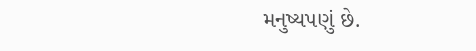મનુષ્યપણું છે.